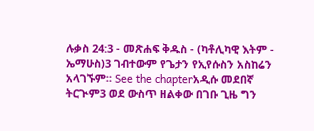ሉቃስ 24:3 - መጽሐፍ ቅዱስ - (ካቶሊካዊ እትም - ኤማሁስ)3 ገብተውም የጌታን የኢየሱስን አስከሬን አላገኙም። See the chapterአዲሱ መደበኛ ትርጒም3 ወደ ውስጥ ዘልቀው በገቡ ጊዜ ግን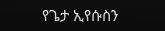የጌታ ኢየሱስን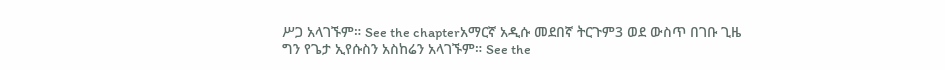ሥጋ አላገኙም። See the chapterአማርኛ አዲሱ መደበኛ ትርጉም3 ወደ ውስጥ በገቡ ጊዜ ግን የጌታ ኢየሱስን አስከሬን አላገኙም። See the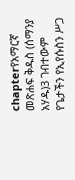chapterየአማርኛ መጽሐፍ ቅዱስ (ሰማንያ አሃዱ)3 ገብተውም የጌታችን የኢየሱስን ሥጋ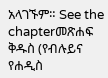አላገኙም። See the chapterመጽሐፍ ቅዱስ (የብሉይና የሐዲስ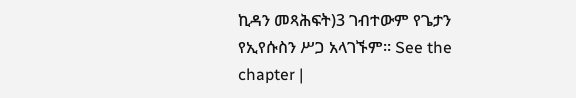ኪዳን መጻሕፍት)3 ገብተውም የጌታን የኢየሱስን ሥጋ አላገኙም። See the chapter |